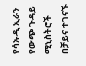የሳኡዲ ኢራን የውጭ ጉዳይ ሚኒስትሮች በቻይና ተገናኙ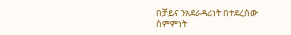በቻይና ንአደራዳሪነት በተደረሰው ስምምነት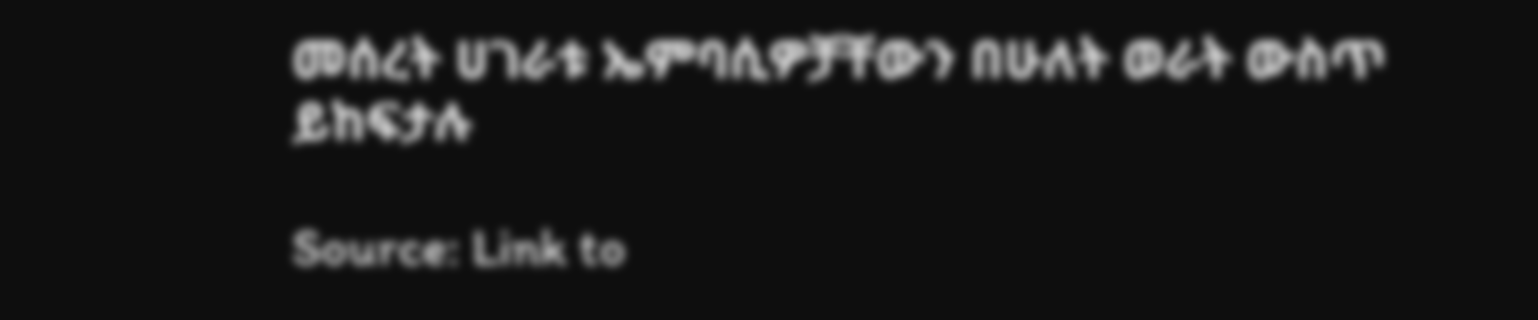መሰረት ሀገራቱ ኤምባሲዎቻቸውን በሁለት ወራት ውስጥ ይከፍታሉ

Source: Link to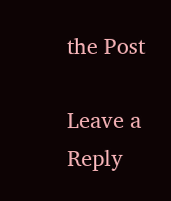the Post

Leave a Reply